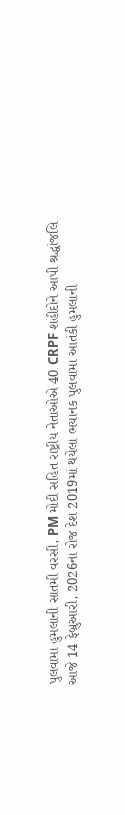પુલવામા હુમલાની સાતમી વરસી, PM મોદી સહિત રાષ્ટ્રીય નેતાઓએ 40 CRPF શહીદોને આપી શ્રદ્ધાંજલિ
આજે 14 ફેબ્રુઆરી, 2026ના રોજ દેશ 2019માં થયેલા ભયાનક પુલવામા આતંકી હુમલાની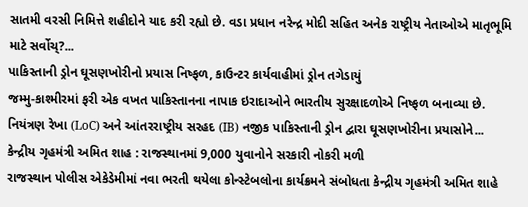સાતમી વરસી નિમિત્તે શહીદોને યાદ કરી રહ્યો છે. વડા પ્રધાન નરેન્દ્ર મોદી સહિત અનેક રાષ્ટ્રીય નેતાઓએ માતૃભૂમિ માટે સર્વોચ્?...
પાકિસ્તાની ડ્રોન ઘૂસણખોરીનો પ્રયાસ નિષ્ફળ, કાઉન્ટર કાર્યવાહીમાં ડ્રોન તગેડાયું
જમ્મુ-કાશ્મીરમાં ફરી એક વખત પાકિસ્તાનના નાપાક ઇરાદાઓને ભારતીય સુરક્ષાદળોએ નિષ્ફળ બનાવ્યા છે. નિયંત્રણ રેખા (LoC) અને આંતરરાષ્ટ્રીય સરહદ (IB) નજીક પાકિસ્તાની ડ્રોન દ્વારા ઘૂસણખોરીના પ્રયાસોને...
કેન્દ્રીય ગૃહમંત્રી અમિત શાહ : રાજસ્થાનમાં 9,000 યુવાનોને સરકારી નોકરી મળી
રાજસ્થાન પોલીસ એકેડેમીમાં નવા ભરતી થયેલા કોન્સ્ટેબલોના કાર્યક્રમને સંબોધતા કેન્દ્રીય ગૃહમંત્રી અમિત શાહે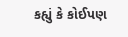કહ્યું કે કોઈપણ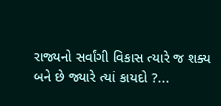રાજ્યનો સર્વાંગી વિકાસ ત્યારે જ શક્ય બને છે જ્યારે ત્યાં કાયદો ?...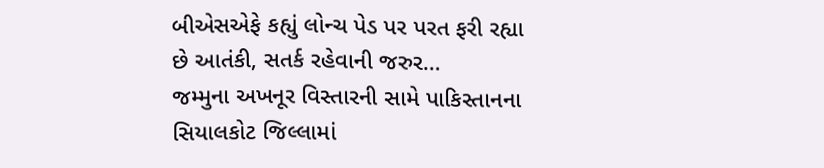બીએસએફે કહ્યું લોન્ચ પેડ પર પરત ફરી રહ્યા છે આતંકી, સતર્ક રહેવાની જરુર…
જમ્મુના અખનૂર વિસ્તારની સામે પાકિસ્તાનના સિયાલકોટ જિલ્લામાં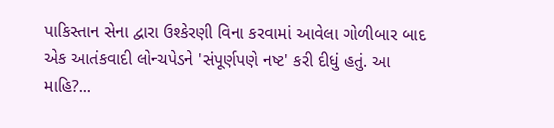પાકિસ્તાન સેના દ્વારા ઉશ્કેરણી વિના કરવામાં આવેલા ગોળીબાર બાદ એક આતંકવાદી લોન્ચપેડને 'સંપૂર્ણપણે નષ્ટ' કરી દીધું હતું. આ માહિ?...